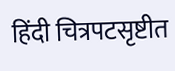हिंदी चित्रपटसृष्टीत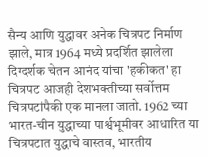सैन्य आणि युद्धावर अनेक चित्रपट निर्माण झाले, मात्र 1964 मध्ये प्रदर्शित झालेला दिग्दर्शक चेतन आनंद यांचा 'हकीकत' हा चित्रपट आजही देशभक्तीच्या सर्वोत्तम चित्रपटांपैकी एक मानला जातो. 1962 च्या भारत-चीन युद्धाच्या पार्श्वभूमीवर आधारित या चित्रपटात युद्धाचे वास्तव, भारतीय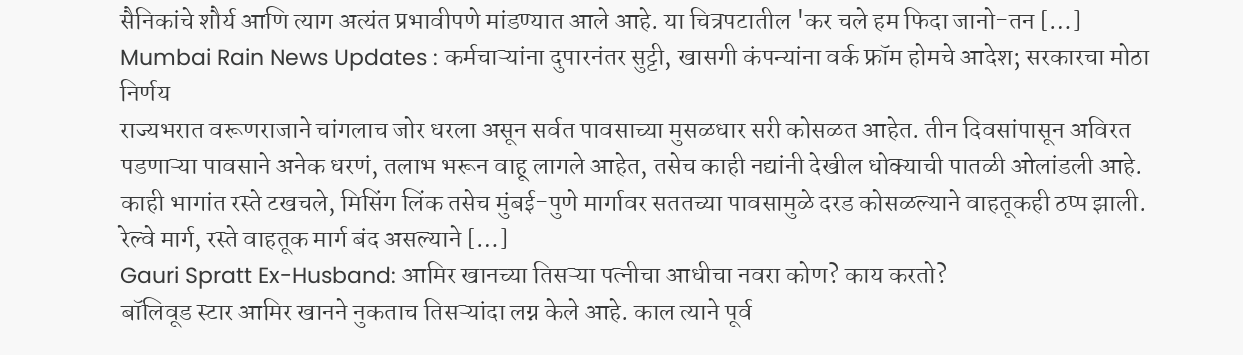सैनिकांचे शौर्य आणि त्याग अत्यंत प्रभावीपणे मांडण्यात आले आहे. या चित्रपटातील 'कर चले हम फिदा जानो-तन […]
Mumbai Rain News Updates : कर्मचाऱ्यांना दुपारनंतर सुट्टी, खासगी कंपन्यांना वर्क फ्रॉम होमचे आदेश; सरकारचा मोठा निर्णय
राज्यभरात वरूणराजाने चांगलाच जोर धरला असून सर्वत पावसाच्या मुसळधार सरी कोसळत आहेत. तीन दिवसांपासून अविरत पडणाऱ्या पावसाने अनेक धरणं, तलाभ भरून वाहू लागले आहेत, तसेच काही नद्यांनी देखील धोक्याची पातळी ओलांडली आहे. काही भागांत रस्ते टखचले, मिसिंग लिंक तसेच मुंबई-पुणे मार्गावर सततच्या पावसामुळे दरड कोसळल्याने वाहतूकही ठप्प झाली. रेल्वे मार्ग, रस्ते वाहतूक मार्ग बंद असल्याने […]
Gauri Spratt Ex-Husband: आमिर खानच्या तिसऱ्या पत्नीचा आधीचा नवरा कोण? काय करतो?
बॉलिवूड स्टार आमिर खानने नुकताच तिसऱ्यांदा लग्न केले आहे. काल त्याने पूर्व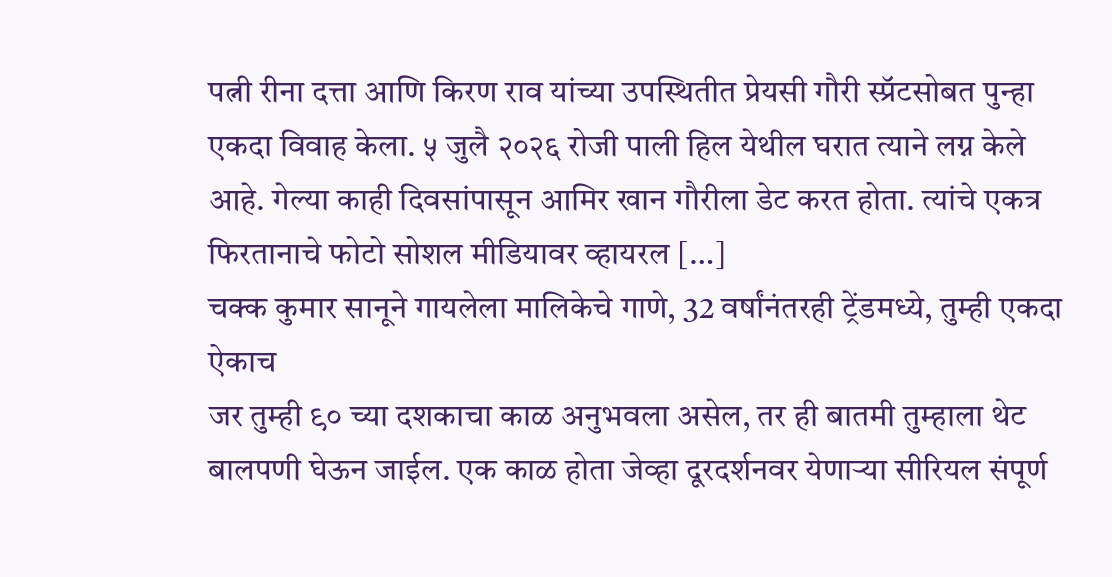पत्नी रीना दत्ता आणि किरण राव यांच्या उपस्थितीत प्रेयसी गौरी स्प्रॅटसोबत पुन्हा एकदा विवाह केला. ५ जुलै २०२६ रोजी पाली हिल येथील घरात त्याने लग्न केले आहे. गेल्या काही दिवसांपासून आमिर खान गौरीला डेट करत होता. त्यांचे एकत्र फिरतानाचे फोटो सोशल मीडियावर व्हायरल […]
चक्क कुमार सानूने गायलेला मालिकेचे गाणे, 32 वर्षांनंतरही ट्रेंडमध्ये, तुम्ही एकदा ऐकाच
जर तुम्ही ९० च्या दशकाचा काळ अनुभवला असेल, तर ही बातमी तुम्हाला थेट बालपणी घेऊन जाईल. एक काळ होता जेव्हा दूरदर्शनवर येणाऱ्या सीरियल संपूर्ण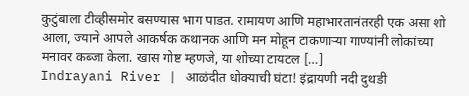कुटुंबाला टीव्हीसमोर बसण्यास भाग पाडत. रामायण आणि महाभारतानंतरही एक असा शो आला, ज्याने आपले आकर्षक कथानक आणि मन मोहून टाकणाऱ्या गाण्यांनी लोकांच्या मनावर कब्जा केला. खास गोष्ट म्हणजे, या शोच्या टायटल […]
Indrayani River | आळंदीत धोक्याची घंटा! इंद्रायणी नदी दुथडी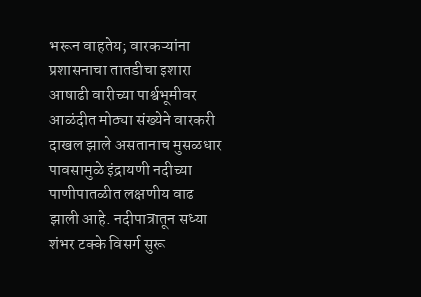भरून वाहतेय; वारकऱ्यांना प्रशासनाचा तातडीचा इशारा
आषाढी वारीच्या पार्श्वभूमीवर आळंदीत मोठ्या संख्येने वारकरी दाखल झाले असतानाच मुसळधार पावसामुळे इंद्रायणी नदीच्या पाणीपातळीत लक्षणीय वाढ झाली आहे. नदीपात्रातून सध्या शंभर टक्के विसर्ग सुरू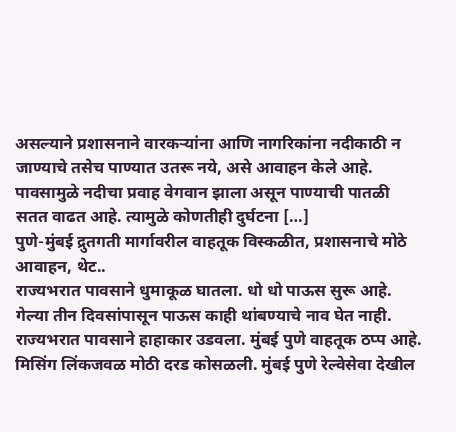असल्याने प्रशासनाने वारकऱ्यांना आणि नागरिकांना नदीकाठी न जाण्याचे तसेच पाण्यात उतरू नये, असे आवाहन केले आहे. पावसामुळे नदीचा प्रवाह वेगवान झाला असून पाण्याची पातळी सतत वाढत आहे. त्यामुळे कोणतीही दुर्घटना […]
पुणे-मुंबई द्रुतगती मार्गावरील वाहतूक विस्कळीत, प्रशासनाचे मोठे आवाहन, थेट..
राज्यभरात पावसाने धुमाकूळ घातला. धो धो पाऊस सुरू आहे. गेल्या तीन दिवसांपासून पाऊस काही थांबण्याचे नाव घेत नाही. राज्यभरात पावसाने हाहाकार उडवला. मुंबई पुणे वाहतूक ठप्प आहे. मिसिंग लिंकजवळ मोठी दरड कोसळली. मुंबई पुणे रेल्वेसेवा देखील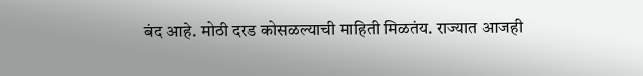बंद आहे. मोठी दरड कोसळल्याची माहिती मिळतंय. राज्यात आजही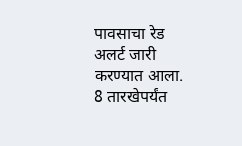पावसाचा रेड अलर्ट जारी करण्यात आला. 8 तारखेपर्यंत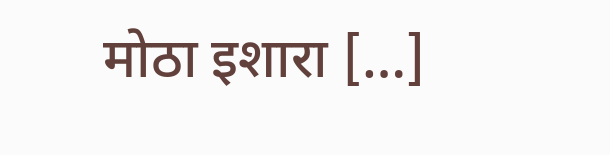मोठा इशारा […]